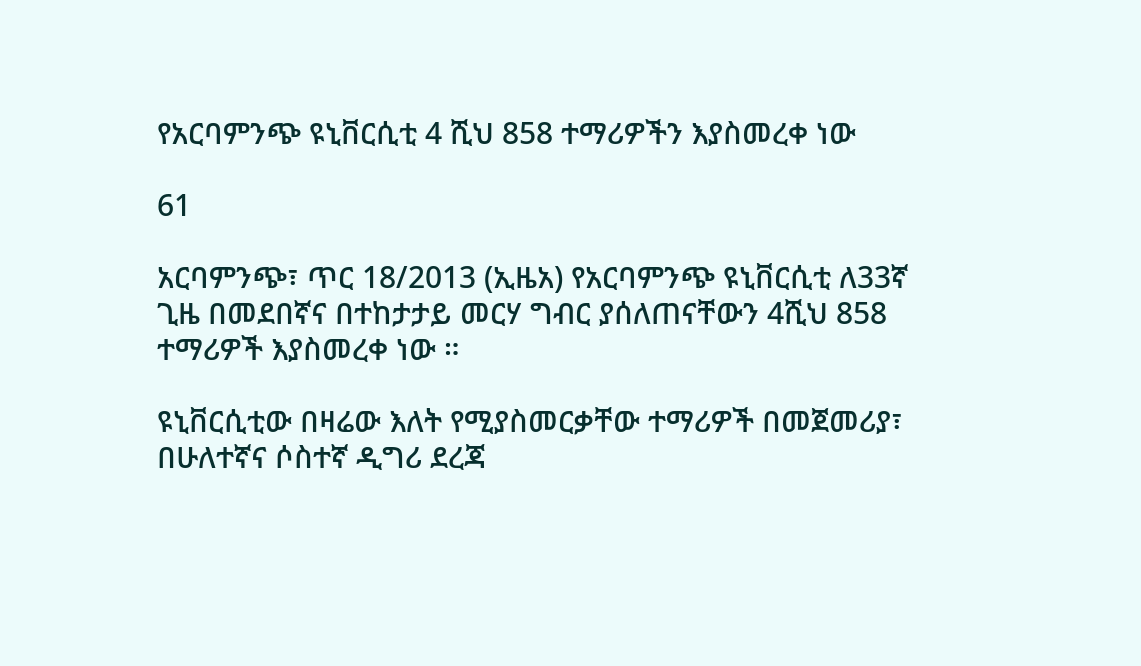የአርባምንጭ ዩኒቨርሲቲ 4 ሺህ 858 ተማሪዎችን እያስመረቀ ነው

61

አርባምንጭ፣ ጥር 18/2013 (ኢዜአ) የአርባምንጭ ዩኒቨርሲቲ ለ33ኛ ጊዜ በመደበኛና በተከታታይ መርሃ ግብር ያሰለጠናቸውን 4ሺህ 858 ተማሪዎች እያስመረቀ ነው ።

ዩኒቨርሲቲው በዛሬው እለት የሚያስመርቃቸው ተማሪዎች በመጀመሪያ፣ በሁለተኛና ሶስተኛ ዲግሪ ደረጃ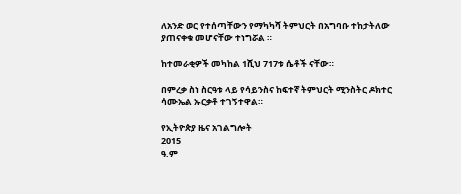ለአንድ ወር የተሰጣቸውን የማካካሻ ትምህርት በአግባቡ ተከታትለው ያጠናቀቁ መሆናቸው ተነግሯል ።

ከተመራቂዎች መካከል 1ሺህ 717ቱ ሴቶች ናቸው።

በምረቃ ስነ ስርዓቱ ላይ የሳይንስና ከፍተኛ ትምህርት ሚንስትር ዶክተር ሳሙኤል ኡርቃቶ ተገኝተዋል።

የኢትዮጵያ ዜና አገልግሎት
2015
ዓ.ም